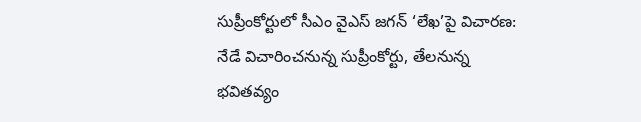సుప్రీంకోర్టులో సీఎం వైఎస్ జగన్ ‘లేఖ’పై విచారణ: నేడే విచారించనున్న సుప్రీంకోర్టు, తేలనున్న భవితవ్యం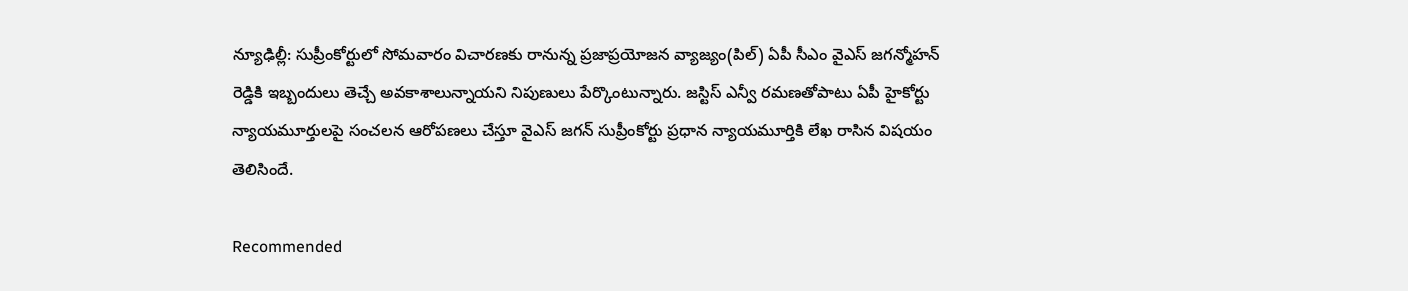న్యూఢిల్లీ: సుప్రీంకోర్టులో సోమవారం విచారణకు రానున్న ప్రజాప్రయోజన వ్యాజ్యం(పిల్) ఏపీ సీఎం వైఎస్ జగన్మోహన్ రెడ్డికి ఇబ్బందులు తెచ్చే అవకాశాలున్నాయని నిపుణులు పేర్కొంటున్నారు. జస్టిస్ ఎన్వీ రమణతోపాటు ఏపీ హైకోర్టు న్యాయమూర్తులపై సంచలన ఆరోపణలు చేస్తూ వైఎస్ జగన్ సుప్రీంకోర్టు ప్రధాన న్యాయమూర్తికి లేఖ రాసిన విషయం తెలిసిందే.

Recommended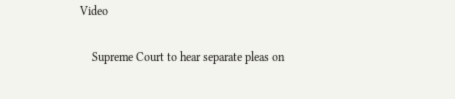Video

    Supreme Court to hear separate pleas on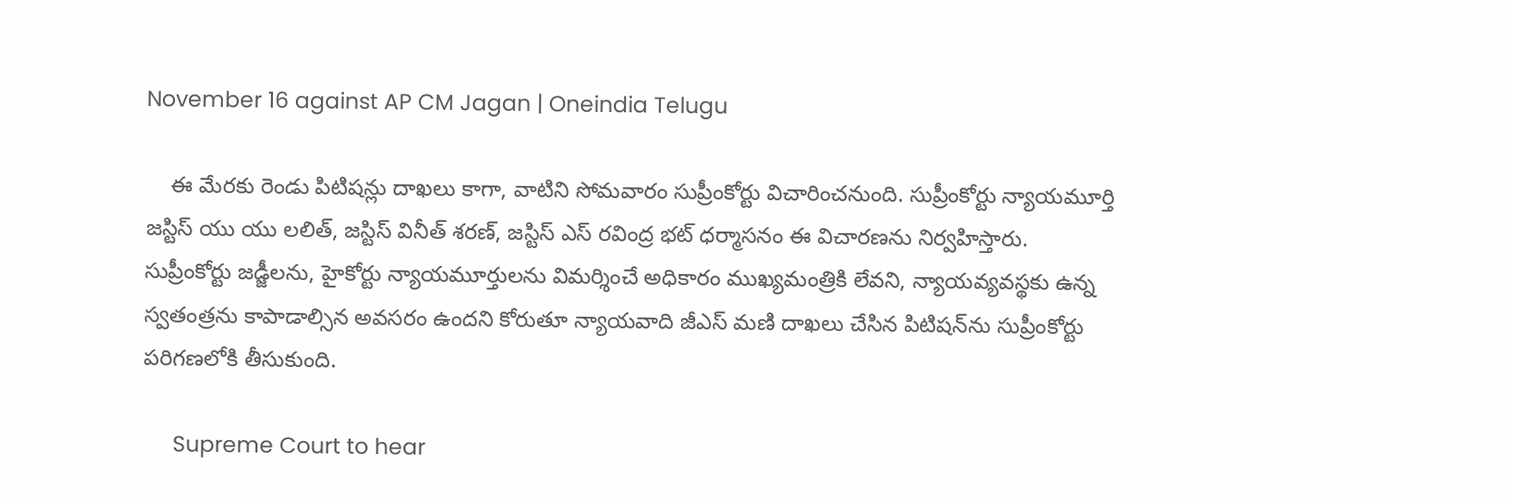November 16 against AP CM Jagan | Oneindia Telugu

    ఈ మేరకు రెండు పిటిషన్లు దాఖలు కాగా, వాటిని సోమవారం సుప్రీంకోర్టు విచారించనుంది. సుప్రీంకోర్టు న్యాయమూర్తి జస్టిస్ యు యు లలిత్, జస్టిస్ వినీత్ శరణ్, జస్టిస్ ఎస్ రవింద్ర భట్ ధర్మాసనం ఈ విచారణను నిర్వహిస్తారు. సుప్రీంకోర్టు జడ్జీలను, హైకోర్టు న్యాయమూర్తులను విమర్శించే అధికారం ముఖ్యమంత్రికి లేవని, న్యాయవ్యవస్థకు ఉన్న స్వతంత్రను కాపాడాల్సిన అవసరం ఉందని కోరుతూ న్యాయవాది జీఎస్ మణి దాఖలు చేసిన పిటిషన్‌ను సుప్రీంకోర్టు పరిగణలోకి తీసుకుంది.

     Supreme Court to hear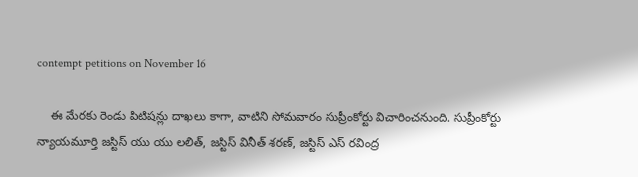contempt petitions on November 16

    ఈ మేరకు రెండు పిటిషన్లు దాఖలు కాగా, వాటిని సోమవారం సుప్రీంకోర్టు విచారించనుంది. సుప్రీంకోర్టు న్యాయమూర్తి జస్టిస్ యు యు లలిత్, జస్టిస్ వినీత్ శరణ్, జస్టిస్ ఎస్ రవింద్ర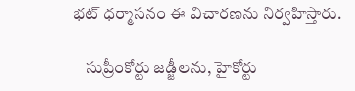భట్ ధర్మాసనం ఈ విచారణను నిర్వహిస్తారు.

    సుప్రీంకోర్టు జడ్జీలను, హైకోర్టు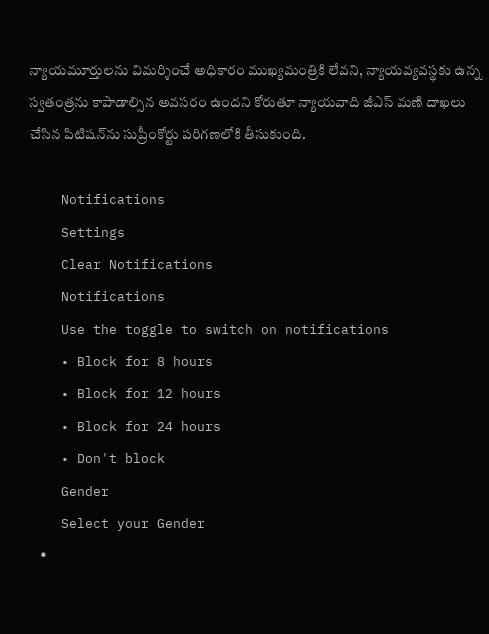న్యాయమూర్తులను విమర్శించే అధికారం ముఖ్యమంత్రికి లేవని, న్యాయవ్యవస్థకు ఉన్న స్వతంత్రను కాపాడాల్సిన అవసరం ఉందని కోరుతూ న్యాయవాది జీఎస్ మణి దాఖలు చేసిన పిటిషన్‌ను సుప్రీంకోర్టు పరిగణలోకి తీసుకుంది.

    Notifications
    Settings
    Clear Notifications
    Notifications
    Use the toggle to switch on notifications
    • Block for 8 hours
    • Block for 12 hours
    • Block for 24 hours
    • Don't block
    Gender
    Select your Gender
    •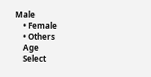Male
    • Female
    • Others
    Age
    Select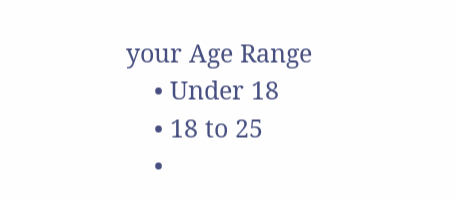your Age Range
    • Under 18
    • 18 to 25
    •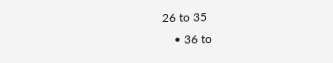26 to 35
    • 36 to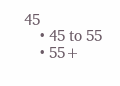45
    • 45 to 55
    • 55+